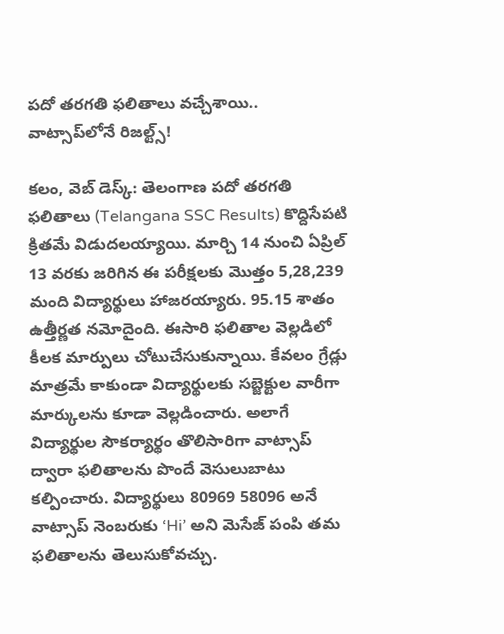పదో తరగతి ఫలితాలు వచ్చేశాయి.. వాట్సాప్‌లోనే రిజల్ట్స్!

కలం, వెబ్ డెస్క్: తెలంగాణ పదో తరగతి ఫలితాలు (Telangana SSC Results) కొద్దిసేపటి క్రితమే విడుదలయ్యాయి. మార్చి 14 నుంచి ఏప్రిల్ 13 వరకు జరిగిన ఈ పరీక్షలకు మొత్తం 5,28,239 మంది విద్యార్థులు హాజరయ్యారు. 95.15 శాతం ఉత్తీర్ణత నమోదైంది. ఈసారి ఫలితాల వెల్లడిలో కీలక మార్పులు చోటుచేసుకున్నాయి. కేవలం గ్రేడ్లు మాత్రమే కాకుండా విద్యార్థులకు సబ్జెక్టుల వారీగా మార్కులను కూడా వెల్లడించారు. అలాగే విద్యార్థుల సౌకర్యార్థం తొలిసారిగా వాట్సాప్ ద్వారా ఫలితాలను పొందే వెసులుబాటు కల్పించారు. విద్యార్థులు 80969 58096 అనే వాట్సాప్ నెంబరుకు ‘Hi’ అని మెసేజ్ పంపి తమ ఫలితాలను తెలుసుకోవచ్చు.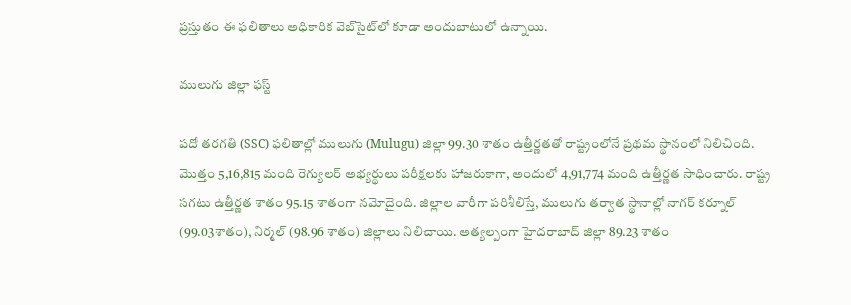ప్రస్తుతం ఈ ఫలితాలు అధికారిక వెబ్‌సైట్‌లో కూడా అందుబాటులో ఉన్నాయి.

ములుగు జిల్లా ఫస్ట్

పదో తరగతి (SSC) ఫలితాల్లో ములుగు (Mulugu) జిల్లా 99.30 శాతం ఉత్తీర్ణతతో రాష్ట్రంలోనే ప్రథమ స్థానంలో నిలిచింది. మొత్తం 5,16,815 మంది రెగ్యులర్ అభ్యర్థులు పరీక్షలకు హాజరుకాగా, అందులో 4,91,774 మంది ఉత్తీర్ణత సాధించారు. రాష్ట్ర సగటు ఉత్తీర్ణత శాతం 95.15 శాతంగా నమోదైంది. జిల్లాల వారీగా పరిశీలిస్తే, ములుగు తర్వాత స్థానాల్లో నాగర్ కర్నూల్ (99.03శాతం), నిర్మల్ (98.96 శాతం) జిల్లాలు నిలిచాయి. అత్యల్పంగా హైదరాబాద్ జిల్లా 89.23 శాతం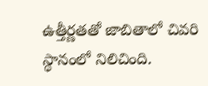ఉత్తీర్ణతతో జాబితాలో చివరి స్థానంలో నిలిచింది.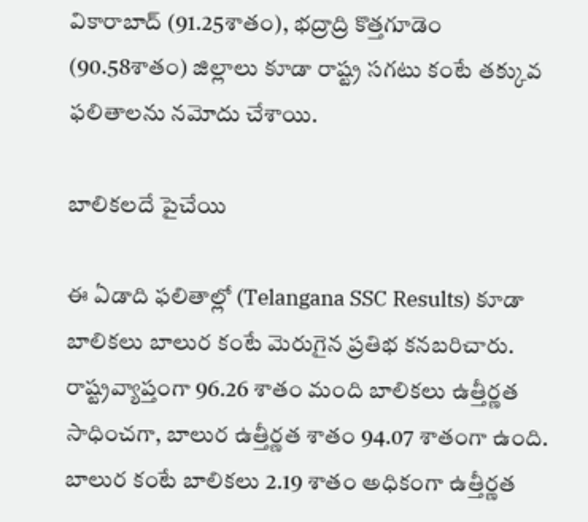వికారాబాద్ (91.25శాతం), భద్రాద్రి కొత్తగూడెం (90.58శాతం) జిల్లాలు కూడా రాష్ట్ర సగటు కంటే తక్కువ ఫలితాలను నమోదు చేశాయి.

బాలికలదే పైచేయి

ఈ ఏడాది ఫలితాల్లో (Telangana SSC Results) కూడా బాలికలు బాలుర కంటే మెరుగైన ప్రతిభ కనబరిచారు. రాష్ట్రవ్యాప్తంగా 96.26 శాతం మంది బాలికలు ఉత్తీర్ణత సాధించగా, బాలుర ఉత్తీర్ణత శాతం 94.07 శాతంగా ఉంది. బాలుర కంటే బాలికలు 2.19 శాతం అధికంగా ఉత్తీర్ణత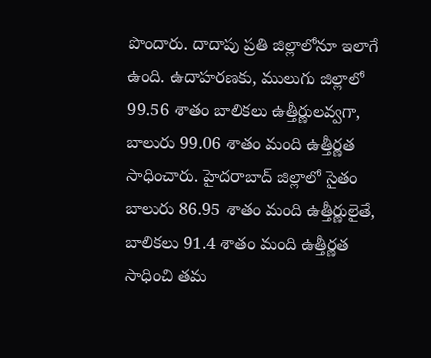పొందారు. దాదాపు ప్రతి జిల్లాలోనూ ఇలాగే ఉంది. ఉదాహరణకు, ములుగు జిల్లాలో 99.56 శాతం బాలికలు ఉత్తీర్ణులవ్వగా, బాలురు 99.06 శాతం మంది ఉత్తీర్ణత సాధించారు. హైదరాబాద్ జిల్లాలో సైతం బాలురు 86.95 శాతం మంది ఉత్తీర్ణులైతే, బాలికలు 91.4 శాతం మంది ఉత్తీర్ణత సాధించి తమ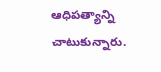ఆధిపత్యాన్ని చాటుకున్నారు.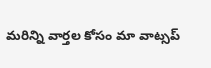మ‌రిన్ని వార్త‌ల కోసం మా వాట్స‌ప్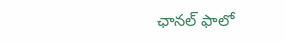ఛాన‌ల్ ఫాలో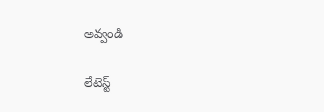అవ్వండి

లేటెస్ట్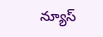న్యూస్‌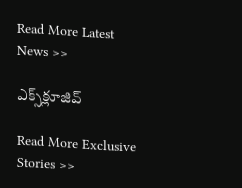Read More Latest News >>

ఎక్స్‌క్లూజివ్‌

Read More Exclusive Stories >>